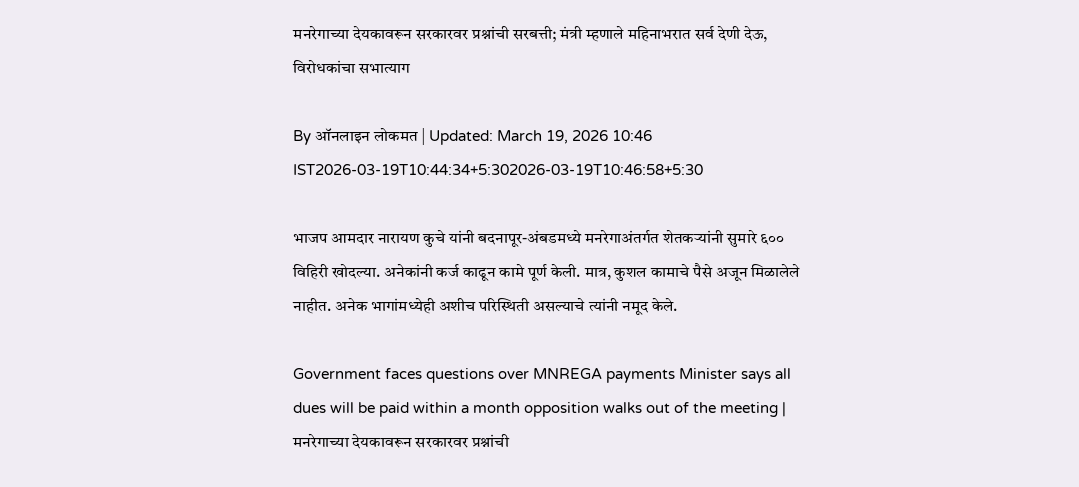मनरेगाच्या देयकावरून सरकारवर प्रश्नांची सरबत्ती; मंत्री म्हणाले महिनाभरात सर्व देणी देऊ, विरोधकांचा सभात्याग

By ऑनलाइन लोकमत | Updated: March 19, 2026 10:46 IST2026-03-19T10:44:34+5:302026-03-19T10:46:58+5:30

भाजप आमदार नारायण कुचे यांनी बदनापूर-अंबडमध्ये मनरेगाअंतर्गत शेतकऱ्यांनी सुमारे ६०० विहिरी खोदल्या. अनेकांनी कर्ज काढून कामे पूर्ण केली. मात्र, कुशल कामाचे पैसे अजून मिळालेले नाहीत. अनेक भागांमध्येही अशीच परिस्थिती असल्याचे त्यांनी नमूद केले.

Government faces questions over MNREGA payments Minister says all dues will be paid within a month opposition walks out of the meeting | मनरेगाच्या देयकावरून सरकारवर प्रश्नांची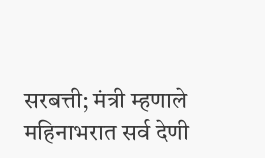सरबत्ती; मंत्री म्हणाले महिनाभरात सर्व देणी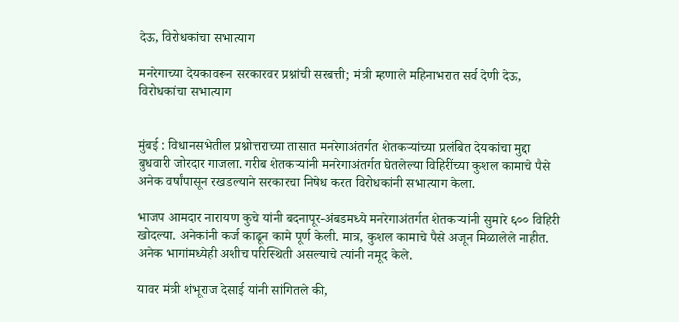देऊ, विरोधकांचा सभात्याग

मनरेगाच्या देयकावरून सरकारवर प्रश्नांची सरबत्ती; मंत्री म्हणाले महिनाभरात सर्व देणी देऊ, विरोधकांचा सभात्याग


मुंबई : विधानसभेतील प्रश्नोत्तराच्या तासात मनरेगाअंतर्गत शेतकऱ्यांच्या प्रलंबित देयकांचा मुद्दा बुधवारी जोरदार गाजला. गरीब शेतकऱ्यांनी मनरेगाअंतर्गत घेतलेल्या विहिरींच्या कुशल कामाचे पैसे अनेक वर्षांपासून रखडल्याने सरकारचा निषेध करत विरोधकांनी सभात्याग केला.

भाजप आमदार नारायण कुचे यांनी बदनापूर-अंबडमध्ये मनरेगाअंतर्गत शेतकऱ्यांनी सुमारे ६०० विहिरी खोदल्या. अनेकांनी कर्ज काढून कामे पूर्ण केली. मात्र, कुशल कामाचे पैसे अजून मिळालेले नाहीत. अनेक भागांमध्येही अशीच परिस्थिती असल्याचे त्यांनी नमूद केले.

यावर मंत्री शंभूराज देसाई यांनी सांगितले की,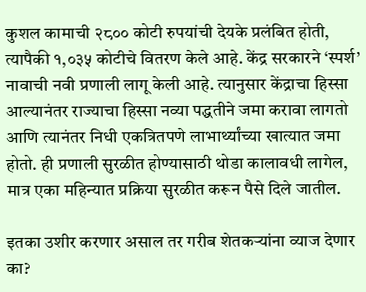कुशल कामाची २८०० कोटी रुपयांची देयके प्रलंबित होती, त्यापैकी १,०३५ कोटीचे वितरण केले आहे. केंद्र सरकारने ‘स्पर्श’ नावाची नवी प्रणाली लागू केली आहे. त्यानुसार केंद्राचा हिस्सा आल्यानंतर राज्याचा हिस्सा नव्या पद्धतीने जमा करावा लागतो आणि त्यानंतर निधी एकत्रितपणे लाभार्थ्यांच्या खात्यात जमा होतो. ही प्रणाली सुरळीत होण्यासाठी थोडा कालावधी लागेल, मात्र एका महिन्यात प्रक्रिया सुरळीत करून पैसे दिले जातील.

इतका उशीर करणार असाल तर गरीब शेतकऱ्यांना व्याज देणार का?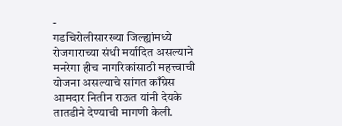-
गडचिरोलीसारख्या जिल्ह्यांमध्ये रोजगाराच्या संधी मर्यादित असल्याने मनरेगा हीच नागरिकांसाठी महत्त्वाची योजना असल्याचे सांगत काँग्रेस आमदार नितीन राऊत यांनी देयके तातडीने देण्याची मागणी केली.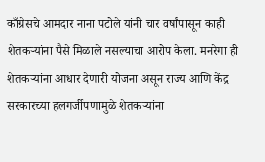काँग्रेसचे आमदार नाना पटोले यांनी चार वर्षांपासून काही शेतकऱ्यांना पैसे मिळाले नसल्याचा आरोप केला. मनरेगा ही शेतकऱ्यांना आधार देणारी योजना असून राज्य आणि केंद्र सरकारच्या हलगर्जीपणामुळे शेतकऱ्यांना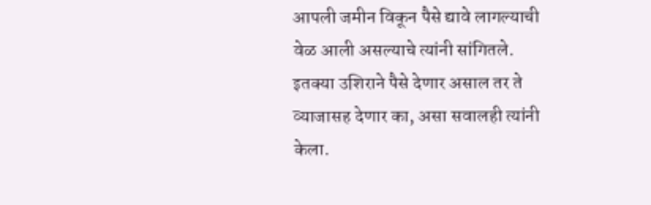आपली जमीन विकून पैसे द्यावे लागल्याची वेळ आली असल्याचे त्यांनी सांगितले. इतक्या उशिराने पैसे देणार असाल तर ते व्याजासह देणार का, असा सवालही त्यांनी केला.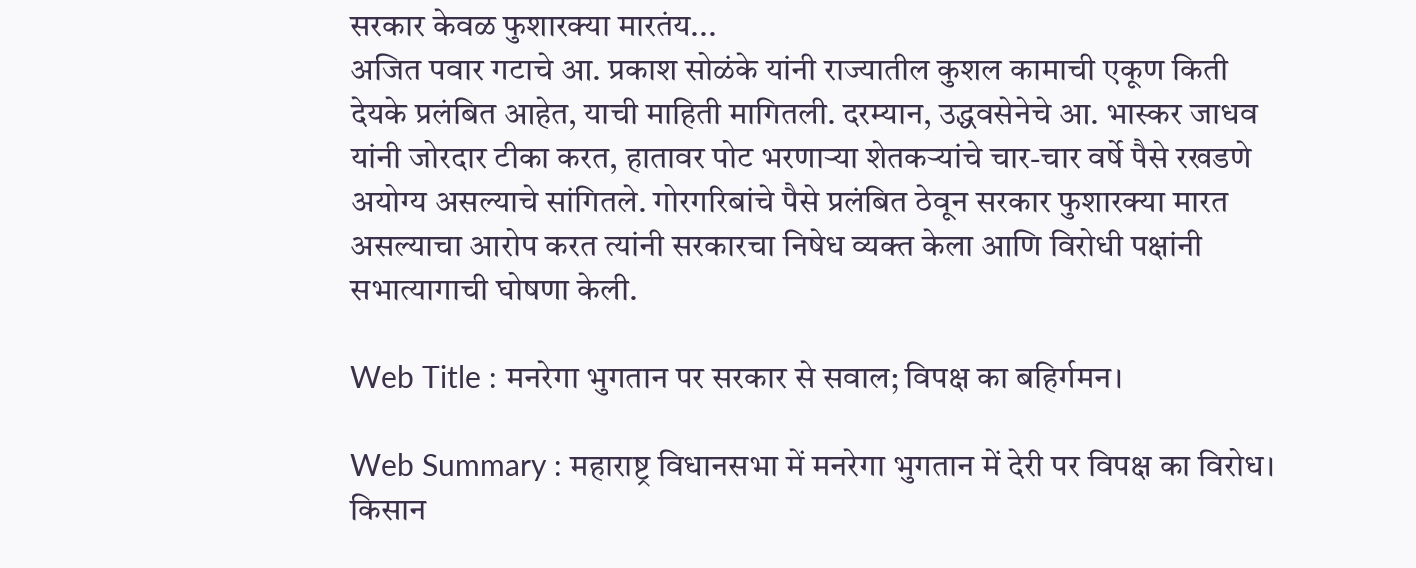सरकार केवळ फुशारक्या मारतंय...
अजित पवार गटाचे आ. प्रकाश सोळंके यांनी राज्यातील कुशल कामाची एकूण किती देयके प्रलंबित आहेत, याची माहिती मागितली. दरम्यान, उद्धवसेनेचे आ. भास्कर जाधव  यांनी जोरदार टीका करत, हातावर पोट भरणाऱ्या शेतकऱ्यांचे चार-चार वर्षे पैसे रखडणे अयोग्य असल्याचे सांगितले. गोरगरिबांचे पैसे प्रलंबित ठेवून सरकार फुशारक्या मारत असल्याचा आरोप करत त्यांनी सरकारचा निषेध व्यक्त केला आणि विरोधी पक्षांनी सभात्यागाची घोषणा केली.

Web Title : मनरेगा भुगतान पर सरकार से सवाल; विपक्ष का बहिर्गमन।

Web Summary : महाराष्ट्र विधानसभा में मनरेगा भुगतान में देरी पर विपक्ष का विरोध। किसान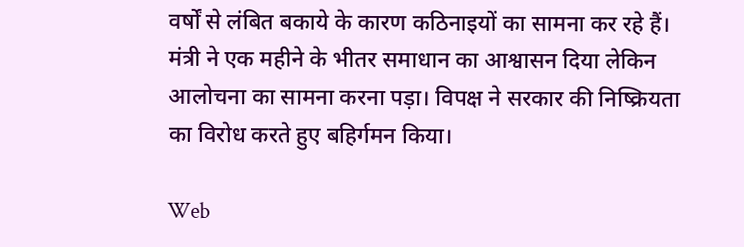वर्षों से लंबित बकाये के कारण कठिनाइयों का सामना कर रहे हैं। मंत्री ने एक महीने के भीतर समाधान का आश्वासन दिया लेकिन आलोचना का सामना करना पड़ा। विपक्ष ने सरकार की निष्क्रियता का विरोध करते हुए बहिर्गमन किया।

Web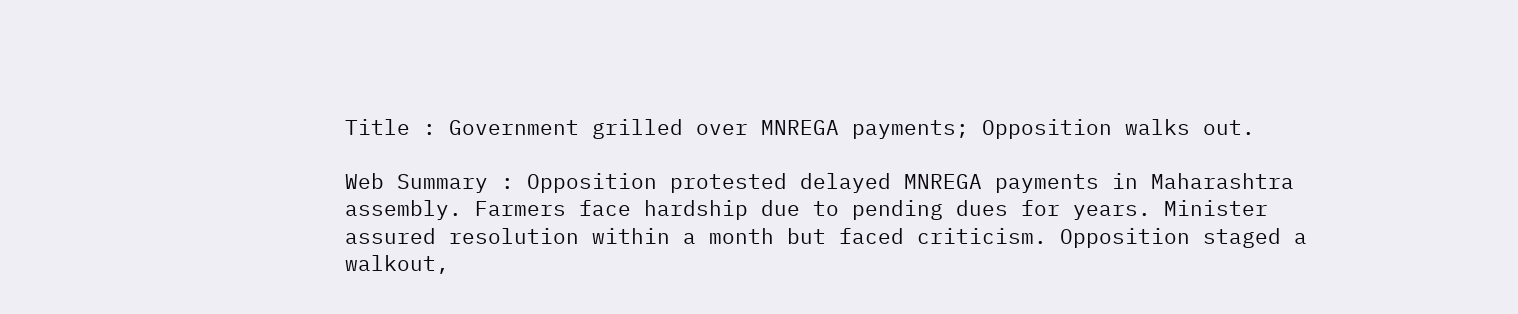Title : Government grilled over MNREGA payments; Opposition walks out.

Web Summary : Opposition protested delayed MNREGA payments in Maharashtra assembly. Farmers face hardship due to pending dues for years. Minister assured resolution within a month but faced criticism. Opposition staged a walkout,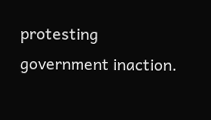protesting government inaction.